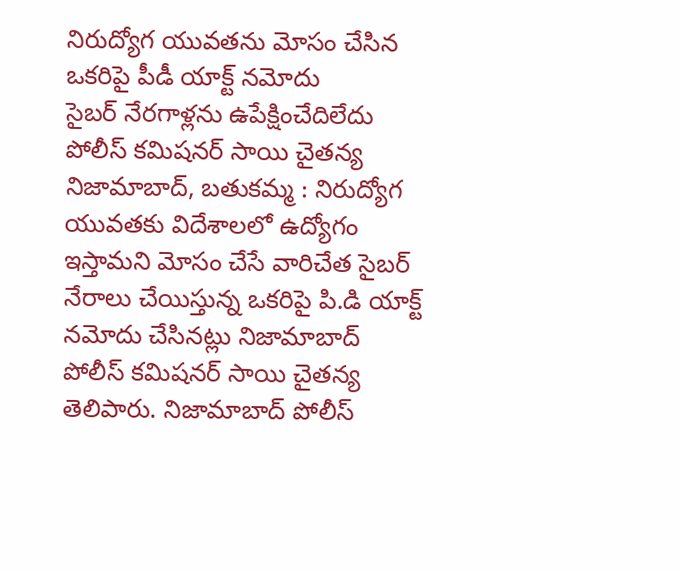నిరుద్యోగ యువతను మోసం చేసిన ఒకరిపై పీడీ యాక్ట్ నమోదు
సైబర్ నేరగాళ్లను ఉపేక్షించేదిలేదు పోలీస్ కమిషనర్ సాయి చైతన్య నిజామాబాద్, బతుకమ్మ : నిరుద్యోగ యువతకు విదేశాలలో ఉద్యోగం ఇస్తామని మోసం చేసే వారిచేత సైబర్ నేరాలు చేయిస్తున్న ఒకరిపై పి.డి యాక్ట్ నమోదు చేసినట్లు నిజామాబాద్ పోలీస్ కమిషనర్ సాయి చైతన్య తెలిపారు. నిజామాబాద్ పోలీస్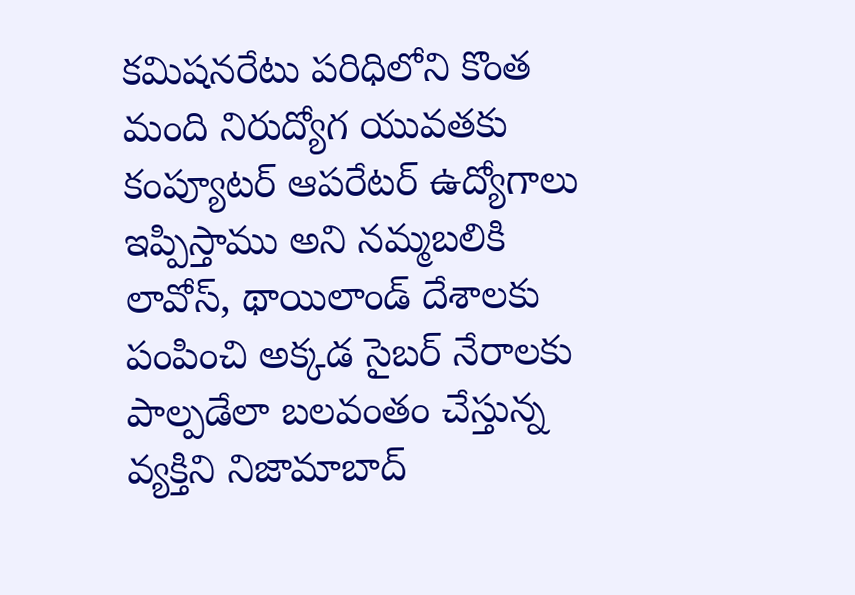కమిషనరేటు పరిధిలోని కొంత మంది నిరుద్యోగ యువతకు కంప్యూటర్ ఆపరేటర్ ఉద్యోగాలు ఇప్పిస్తాము అని నమ్మబలికి లావోస్, థాయిలాండ్ దేశాలకు పంపించి అక్కడ సైబర్ నేరాలకు పాల్పడేలా బలవంతం చేస్తున్న వ్యక్తిని నిజామాబాద్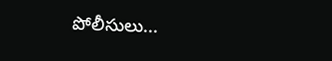పోలీసులు...